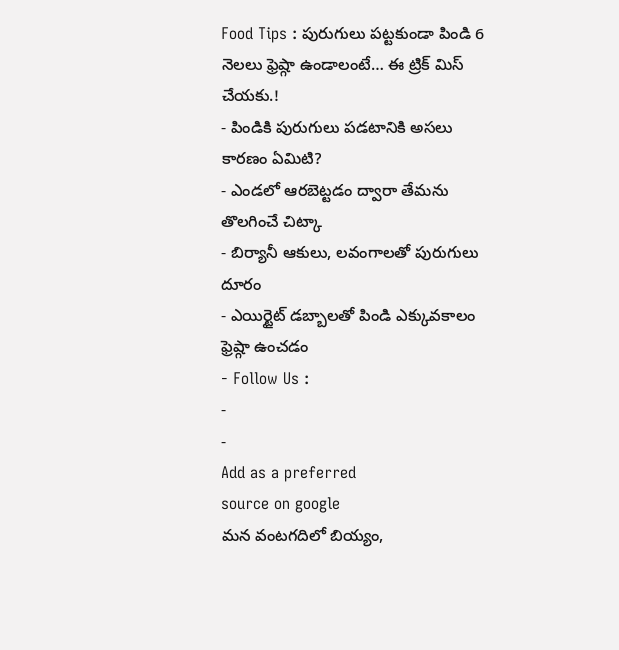Food Tips : పురుగులు పట్టకుండా పిండి 6 నెలలు ఫ్రెష్గా ఉండాలంటే… ఈ ట్రిక్ మిస్ చేయకు.!
- పిండికి పురుగులు పడటానికి అసలు కారణం ఏమిటి?
- ఎండలో ఆరబెట్టడం ద్వారా తేమను తొలగించే చిట్కా
- బిర్యానీ ఆకులు, లవంగాలతో పురుగులు దూరం
- ఎయిర్టైట్ డబ్బాలతో పిండి ఎక్కువకాలం ఫ్రెష్గా ఉంచడం
- Follow Us :
-
-
Add as a preferred
source on google
మన వంటగదిలో బియ్యం,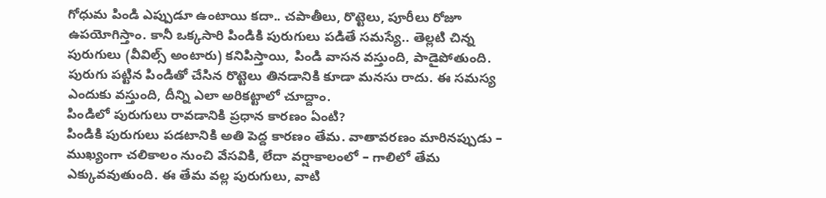గోధుమ పిండి ఎప్పుడూ ఉంటాయి కదా.. చపాతీలు, రొట్టెలు, పూరీలు రోజూ ఉపయోగిస్తాం. కానీ ఒక్కసారి పిండికి పురుగులు పడితే సమస్యే.. తెల్లటి చిన్న పురుగులు (వీవిల్స్ అంటారు) కనిపిస్తాయి, పిండి వాసన వస్తుంది, పాడైపోతుంది. పురుగు పట్టిన పిండితో చేసిన రొట్టెలు తినడానికి కూడా మనసు రాదు. ఈ సమస్య ఎందుకు వస్తుంది, దీన్ని ఎలా అరికట్టాలో చూద్దాం.
పిండిలో పురుగులు రావడానికి ప్రధాన కారణం ఏంటి?
పిండికి పురుగులు పడటానికి అతి పెద్ద కారణం తేమ. వాతావరణం మారినప్పుడు – ముఖ్యంగా చలికాలం నుంచి వేసవికి, లేదా వర్షాకాలంలో – గాలిలో తేమ ఎక్కువవుతుంది. ఈ తేమ వల్ల పురుగులు, వాటి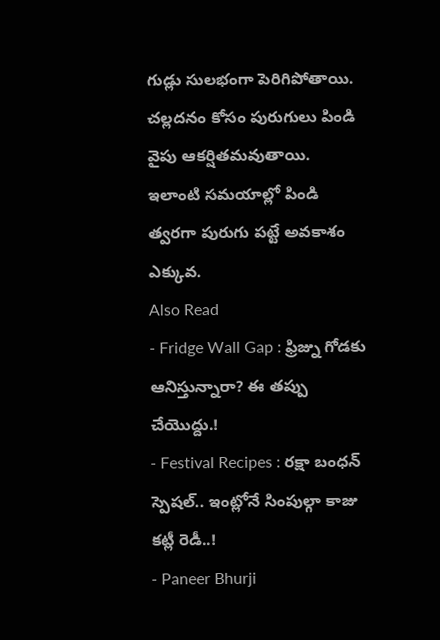గుడ్లు సులభంగా పెరిగిపోతాయి. చల్లదనం కోసం పురుగులు పిండి వైపు ఆకర్షితమవుతాయి. ఇలాంటి సమయాల్లో పిండి త్వరగా పురుగు పట్టే అవకాశం ఎక్కువ.
Also Read
- Fridge Wall Gap : ఫ్రిజ్ను గోడకు ఆనిస్తున్నారా? ఈ తప్పు చేయొద్దు.!
- Festival Recipes : రక్షా బంధన్ స్పెషల్.. ఇంట్లోనే సింపుల్గా కాజు కట్లీ రెడీ..!
- Paneer Bhurji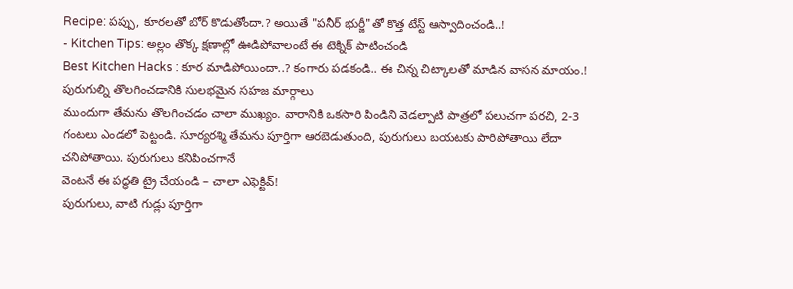Recipe: పప్పు, కూరలతో బోర్ కొడుతోందా.? అయితే "పనీర్ భుర్జీ"తో కొత్త టేస్ట్ ఆస్వాదించండి..!
- Kitchen Tips: అల్లం తొక్క క్షణాల్లో ఊడిపోవాలంటే ఈ టెక్నిక్ పాటించండి
Best Kitchen Hacks : కూర మాడిపోయిందా..? కంగారు పడకండి.. ఈ చిన్న చిట్కాలతో మాడిన వాసన మాయం.!
పురుగుల్ని తొలగించడానికి సులభమైన సహజ మార్గాలు
ముందుగా తేమను తొలగించడం చాలా ముఖ్యం. వారానికి ఒకసారి పిండిని వెడల్పాటి పాత్రలో పలుచగా పరచి, 2-3 గంటలు ఎండలో పెట్టండి. సూర్యరశ్మి తేమను పూర్తిగా ఆరబెడుతుంది, పురుగులు బయటకు పారిపోతాయి లేదా చనిపోతాయి. పురుగులు కనిపించగానే
వెంటనే ఈ పద్ధతి ట్రై చేయండి – చాలా ఎఫెక్టివ్!
పురుగులు, వాటి గుడ్లు పూర్తిగా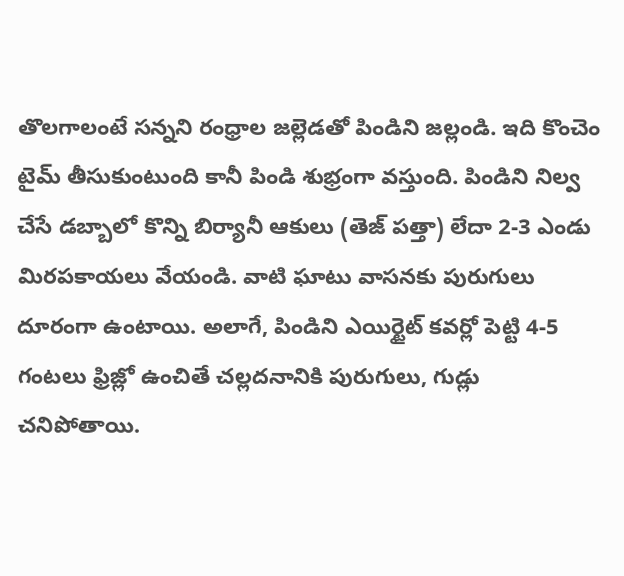తొలగాలంటే సన్నని రంధ్రాల జల్లెడతో పిండిని జల్లండి. ఇది కొంచెం టైమ్ తీసుకుంటుంది కానీ పిండి శుభ్రంగా వస్తుంది. పిండిని నిల్వ చేసే డబ్బాలో కొన్ని బిర్యానీ ఆకులు (తెజ్ పత్తా) లేదా 2-3 ఎండు మిరపకాయలు వేయండి. వాటి ఘాటు వాసనకు పురుగులు దూరంగా ఉంటాయి. అలాగే, పిండిని ఎయిర్టైట్ కవర్లో పెట్టి 4-5 గంటలు ఫ్రిజ్లో ఉంచితే చల్లదనానికి పురుగులు, గుడ్లు చనిపోతాయి.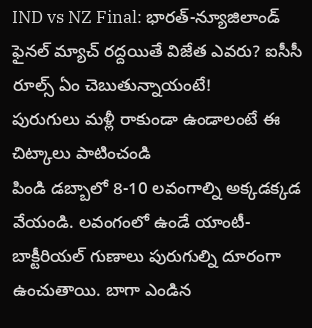IND vs NZ Final: భారత్-న్యూజిలాండ్ ఫైనల్ మ్యాచ్ రద్దయితే విజేత ఎవరు? ఐసీసీ రూల్స్ ఏం చెబుతున్నాయంటే!
పురుగులు మళ్లీ రాకుండా ఉండాలంటే ఈ చిట్కాలు పాటించండి
పిండి డబ్బాలో 8-10 లవంగాల్ని అక్కడక్కడ వేయండి. లవంగంలో ఉండే యాంటీ-బాక్టీరియల్ గుణాలు పురుగుల్ని దూరంగా ఉంచుతాయి. బాగా ఎండిన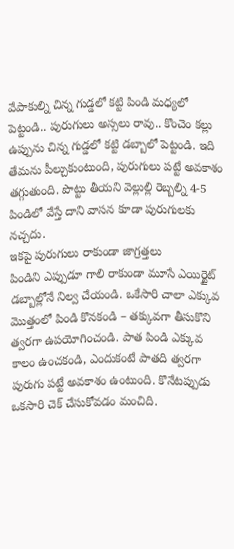వేపాకుల్ని చిన్న గుడ్డలో కట్టి పిండి మధ్యలో పెట్టండి.. పురుగులు అస్సలు రావు.. కొంచెం కల్లు ఉప్పును చిన్న గుడ్డలో కట్టి డబ్బాలో పెట్టండి. ఇది తేమను పీల్చుకుంటుంది, పురుగులు పట్టే అవకాశం తగ్గుతుంది. పొట్టు తీయని వెల్లుల్లి రెబ్బల్ని 4-5 పిండిలో వేస్తే దాని వాసన కూడా పురుగులకు నచ్చదు.
ఇకపై పురుగులు రాకుండా జాగ్రత్తలు
పిండిని ఎప్పుడూ గాలి రాకుండా మూసే ఎయిర్టైట్ డబ్బాల్లోనే నిల్వ చేయండి. ఒకేసారి చాలా ఎక్కువ మొత్తంలో పిండి కొనకండి – తక్కువగా తీసుకొని త్వరగా ఉపయోగించండి. పాత పిండి ఎక్కువ కాలం ఉంచకండి, ఎందుకంటే పాతది త్వరగా పురుగు పట్టే అవకాశం ఉంటుంది. కొనేటప్పుడు ఒకసారి చెక్ చేసుకోవడం మంచిది.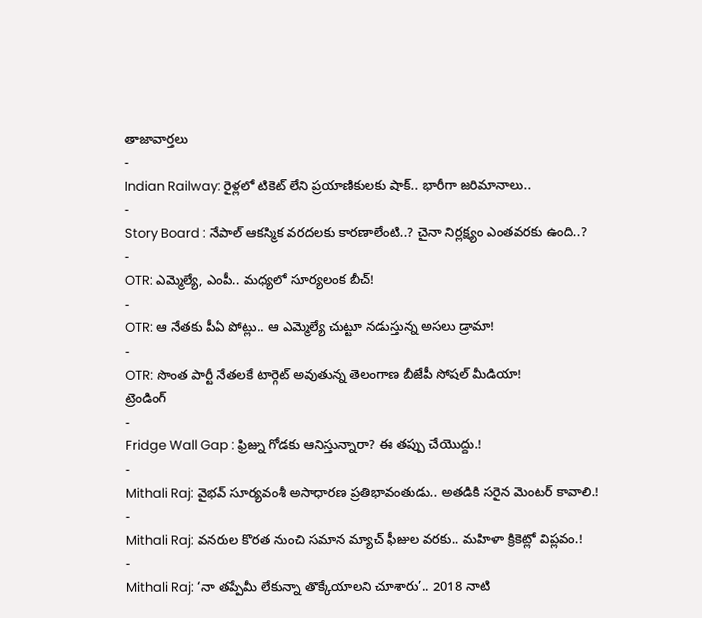తాజావార్తలు
-
Indian Railway: రైళ్లలో టికెట్ లేని ప్రయాణికులకు షాక్.. భారీగా జరిమానాలు..
-
Story Board : నేపాల్ ఆకస్మిక వరదలకు కారణాలేంటి..? చైనా నిర్లక్ష్యం ఎంతవరకు ఉంది..?
-
OTR: ఎమ్మెల్యే, ఎంపీ.. మధ్యలో సూర్యలంక బీచ్!
-
OTR: ఆ నేతకు పీఏ పోట్లు.. ఆ ఎమ్మెల్యే చుట్టూ నడుస్తున్న అసలు డ్రామా!
-
OTR: సొంత పార్టీ నేతలకే టార్గెట్ అవుతున్న తెలంగాణ బీజేపీ సోషల్ మీడియా!
ట్రెండింగ్
-
Fridge Wall Gap : ఫ్రిజ్ను గోడకు ఆనిస్తున్నారా? ఈ తప్పు చేయొద్దు.!
-
Mithali Raj: వైభవ్ సూర్యవంశీ అసాధారణ ప్రతిభావంతుడు.. అతడికి సరైన మెంటర్ కావాలి.!
-
Mithali Raj: వనరుల కొరత నుంచి సమాన మ్యాచ్ ఫీజుల వరకు.. మహిళా క్రికెట్లో విప్లవం.!
-
Mithali Raj: ‘నా తప్పేమీ లేకున్నా తొక్కేయాలని చూశారు’.. 2018 నాటి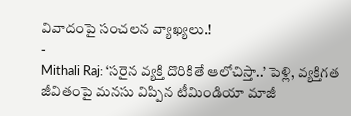వివాదంపై సంచలన వ్యాఖ్యలు.!
-
Mithali Raj: ‘సరైన వ్యక్తి దొరికితే ఆలోచిస్తా..’ పెళ్లి, వ్యక్తిగత జీవితంపై మనసు విప్పిన టీమిండియా మాజీ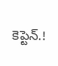కెప్టెన్.!